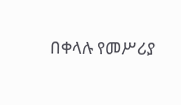በቀላሉ የመሥሪያ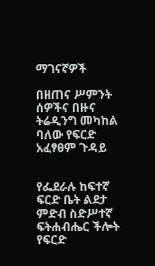ማገናኛዎች

በዘጠና ሥምንት ሰዎችና በዙና ትሬዲንግ መካከል ባለው የፍርድ አፈፃፀም ጉዳይ


የፌደራሉ ከፍተኛ ፍርድ ቤት ልደታ ምድብ ስድሥተኛ ፍትሐብሔር ችሎት የፍርድ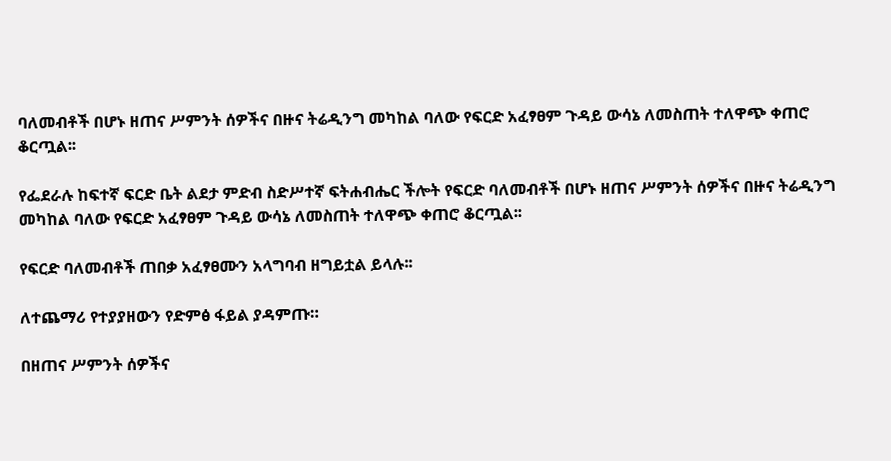ባለመብቶች በሆኑ ዘጠና ሥምንት ሰዎችና በዙና ትሬዲንግ መካከል ባለው የፍርድ አፈፃፀም ጉዳይ ውሳኔ ለመስጠት ተለዋጭ ቀጠሮ ቆርጧል፡፡

የፌደራሉ ከፍተኛ ፍርድ ቤት ልደታ ምድብ ስድሥተኛ ፍትሐብሔር ችሎት የፍርድ ባለመብቶች በሆኑ ዘጠና ሥምንት ሰዎችና በዙና ትሬዲንግ መካከል ባለው የፍርድ አፈፃፀም ጉዳይ ውሳኔ ለመስጠት ተለዋጭ ቀጠሮ ቆርጧል፡፡

የፍርድ ባለመብቶች ጠበቃ አፈፃፀሙን አላግባብ ዘግይቷል ይላሉ፡፡

ለተጨማሪ የተያያዘውን የድምፅ ፋይል ያዳምጡ።

በዘጠና ሥምንት ሰዎችና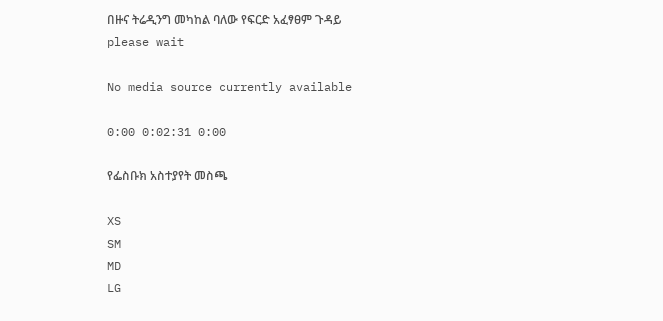በዙና ትሬዲንግ መካከል ባለው የፍርድ አፈፃፀም ጉዳይ
please wait

No media source currently available

0:00 0:02:31 0:00

የፌስቡክ አስተያየት መስጫ

XS
SM
MD
LG